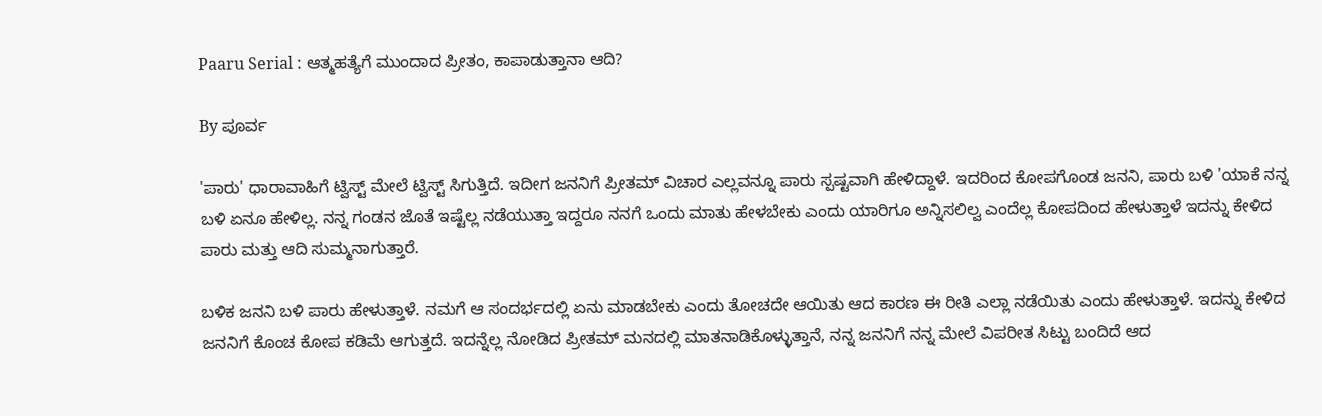Paaru Serial : ಆತ್ಮಹತ್ಯೆಗೆ ಮುಂದಾದ ಪ್ರೀತಂ, ಕಾಪಾಡುತ್ತಾನಾ ಆದಿ?

By ಪೂರ್ವ

'ಪಾರು' ಧಾರಾವಾಹಿಗೆ ಟ್ವಿಸ್ಟ್ ಮೇಲೆ ಟ್ವಿಸ್ಟ್ ಸಿಗುತ್ತಿದೆ. ಇದೀಗ ಜನನಿಗೆ ಪ್ರೀತಮ್ ವಿಚಾರ ಎಲ್ಲವನ್ನೂ ಪಾರು ಸ್ಪಷ್ಟವಾಗಿ ಹೇಳಿದ್ದಾಳೆ. ಇದರಿಂದ ಕೋಪಗೊಂಡ ಜನನಿ, ಪಾರು ಬಳಿ 'ಯಾಕೆ ನನ್ನ ಬಳಿ ಏನೂ ಹೇಳಿಲ್ಲ. ನನ್ನ ಗಂಡನ ಜೊತೆ ಇಷ್ಟೆಲ್ಲ ನಡೆಯುತ್ತಾ ಇದ್ದರೂ ನನಗೆ ಒಂದು ಮಾತು ಹೇಳಬೇಕು ಎಂದು ಯಾರಿಗೂ ಅನ್ನಿಸಲಿಲ್ವ ಎಂದೆಲ್ಲ ಕೋಪದಿಂದ ಹೇಳುತ್ತಾಳೆ ಇದನ್ನು ಕೇಳಿದ ಪಾರು ಮತ್ತು ಆದಿ ಸುಮ್ಮನಾಗುತ್ತಾರೆ.

ಬಳಿಕ ಜನನಿ ಬಳಿ ಪಾರು ಹೇಳುತ್ತಾಳೆ. ನಮಗೆ ಆ ಸಂದರ್ಭದಲ್ಲಿ ಏನು ಮಾಡಬೇಕು ಎಂದು ತೋಚದೇ ಆಯಿತು ಆದ ಕಾರಣ ಈ ರೀತಿ ಎಲ್ಲಾ ನಡೆಯಿತು ಎಂದು ಹೇಳುತ್ತಾಳೆ. ಇದನ್ನು ಕೇಳಿದ ಜನನಿಗೆ ಕೊಂಚ ಕೋಪ ಕಡಿಮೆ ಆಗುತ್ತದೆ. ಇದನ್ನೆಲ್ಲ ನೋಡಿದ ಪ್ರೀತಮ್ ಮನದಲ್ಲಿ ಮಾತನಾಡಿಕೊಳ್ಳುತ್ತಾನೆ, ನನ್ನ ಜನನಿಗೆ ನನ್ನ ಮೇಲೆ ವಿಪರೀತ ಸಿಟ್ಟು ಬಂದಿದೆ ಆದ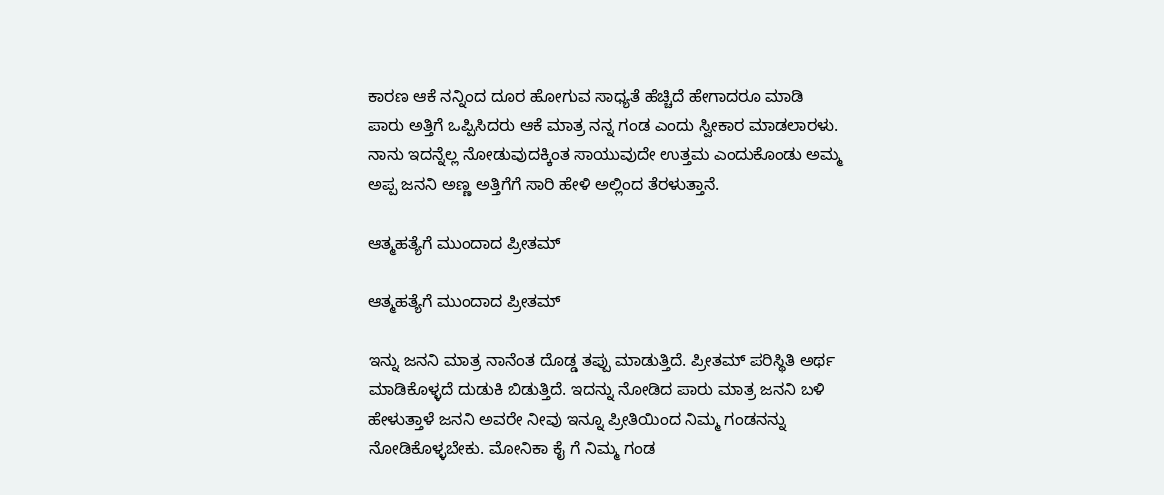ಕಾರಣ ಆಕೆ ನನ್ನಿಂದ ದೂರ ಹೋಗುವ ಸಾಧ್ಯತೆ ಹೆಚ್ಚಿದೆ ಹೇಗಾದರೂ ಮಾಡಿ ಪಾರು ಅತ್ತಿಗೆ ಒಪ್ಪಿಸಿದರು ಆಕೆ ಮಾತ್ರ ನನ್ನ ಗಂಡ ಎಂದು ಸ್ವೀಕಾರ ಮಾಡಲಾರಳು. ನಾನು ಇದನ್ನೆಲ್ಲ ನೋಡುವುದಕ್ಕಿಂತ ಸಾಯುವುದೇ ಉತ್ತಮ ಎಂದುಕೊಂಡು ಅಮ್ಮ ಅಪ್ಪ ಜನನಿ ಅಣ್ಣ ಅತ್ತಿಗೆಗೆ ಸಾರಿ ಹೇಳಿ ಅಲ್ಲಿಂದ ತೆರಳುತ್ತಾನೆ.

ಆತ್ಮಹತ್ಯೆಗೆ ಮುಂದಾದ ಪ್ರೀತಮ್

ಆತ್ಮಹತ್ಯೆಗೆ ಮುಂದಾದ ಪ್ರೀತಮ್

ಇನ್ನು ಜನನಿ ಮಾತ್ರ ನಾನೆಂತ ದೊಡ್ಡ ತಪ್ಪು ಮಾಡುತ್ತಿದೆ. ಪ್ರೀತಮ್ ಪರಿಸ್ಥಿತಿ ಅರ್ಥ ಮಾಡಿಕೊಳ್ಳದೆ ದುಡುಕಿ ಬಿಡುತ್ತಿದೆ. ಇದನ್ನು ನೋಡಿದ ಪಾರು ಮಾತ್ರ ಜನನಿ ಬಳಿ ಹೇಳುತ್ತಾಳೆ ಜನನಿ ಅವರೇ ನೀವು ಇನ್ನೂ ಪ್ರೀತಿಯಿಂದ ನಿಮ್ಮ ಗಂಡನನ್ನು ನೋಡಿಕೊಳ್ಳಬೇಕು. ಮೋನಿಕಾ ಕೈ ಗೆ ನಿಮ್ಮ ಗಂಡ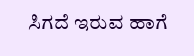ಸಿಗದೆ ಇರುವ ಹಾಗೆ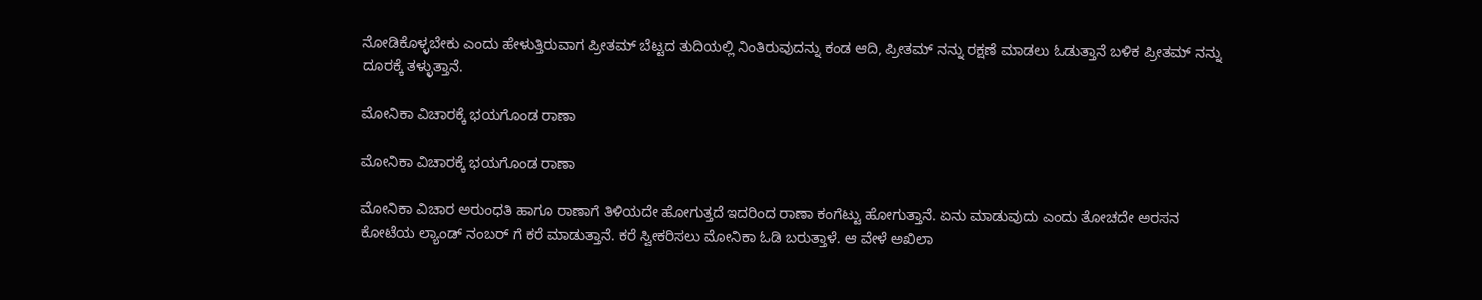ನೋಡಿಕೊಳ್ಳಬೇಕು ಎಂದು ಹೇಳುತ್ತಿರುವಾಗ ಪ್ರೀತಮ್ ಬೆಟ್ಟದ ತುದಿಯಲ್ಲಿ ನಿಂತಿರುವುದನ್ನು ಕಂಡ ಆದಿ, ಪ್ರೀತಮ್ ನನ್ನು ರಕ್ಷಣೆ ಮಾಡಲು ಓಡುತ್ತಾನೆ ಬಳಿಕ ಪ್ರೀತಮ್ ನನ್ನು ದೂರಕ್ಕೆ ತಳ್ಳುತ್ತಾನೆ.

ಮೋನಿಕಾ ವಿಚಾರಕ್ಕೆ ಭಯಗೊಂಡ ರಾಣಾ

ಮೋನಿಕಾ ವಿಚಾರಕ್ಕೆ ಭಯಗೊಂಡ ರಾಣಾ

ಮೋನಿಕಾ ವಿಚಾರ ಅರುಂಧತಿ ಹಾಗೂ ರಾಣಾಗೆ ತಿಳಿಯದೇ ಹೋಗುತ್ತದೆ ಇದರಿಂದ ರಾಣಾ ಕಂಗೆಟ್ಟು ಹೋಗುತ್ತಾನೆ. ಏನು ಮಾಡುವುದು ಎಂದು ತೋಚದೇ ಅರಸನ ಕೋಟೆಯ ಲ್ಯಾಂಡ್ ನಂಬರ್ ಗೆ ಕರೆ ಮಾಡುತ್ತಾನೆ. ಕರೆ ಸ್ವೀಕರಿಸಲು ಮೋನಿಕಾ ಓಡಿ ಬರುತ್ತಾಳೆ. ಆ ವೇಳೆ ಅಖಿಲಾ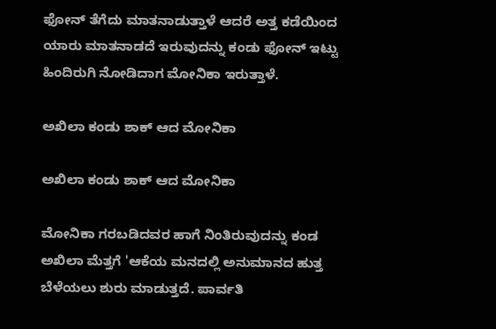ಫೋನ್ ತೆಗೆದು ಮಾತನಾಡುತ್ತಾಳೆ ಆದರೆ ಅತ್ತ ಕಡೆಯಿಂದ ಯಾರು ಮಾತನಾಡದೆ ಇರುವುದನ್ನು ಕಂಡು ಫೋನ್ ಇಟ್ಟು ಹಿಂದಿರುಗಿ ನೋಡಿದಾಗ ಮೋನಿಕಾ ಇರುತ್ತಾಳೆ.

ಅಖಿಲಾ ಕಂಡು ಶಾಕ್ ಆದ ಮೋನಿಕಾ

ಅಖಿಲಾ ಕಂಡು ಶಾಕ್ ಆದ ಮೋನಿಕಾ

ಮೋನಿಕಾ ಗರಬಡಿದವರ ಹಾಗೆ ನಿಂತಿರುವುದನ್ನು ಕಂಡ ಅಖಿಲಾ ಮೆತ್ತಗೆ 'ಆಕೆಯ ಮನದಲ್ಲಿ ಅನುಮಾನದ ಹುತ್ತ ಬೆಳೆಯಲು ಶುರು ಮಾಡುತ್ತದೆ. ಪಾರ್ವತಿ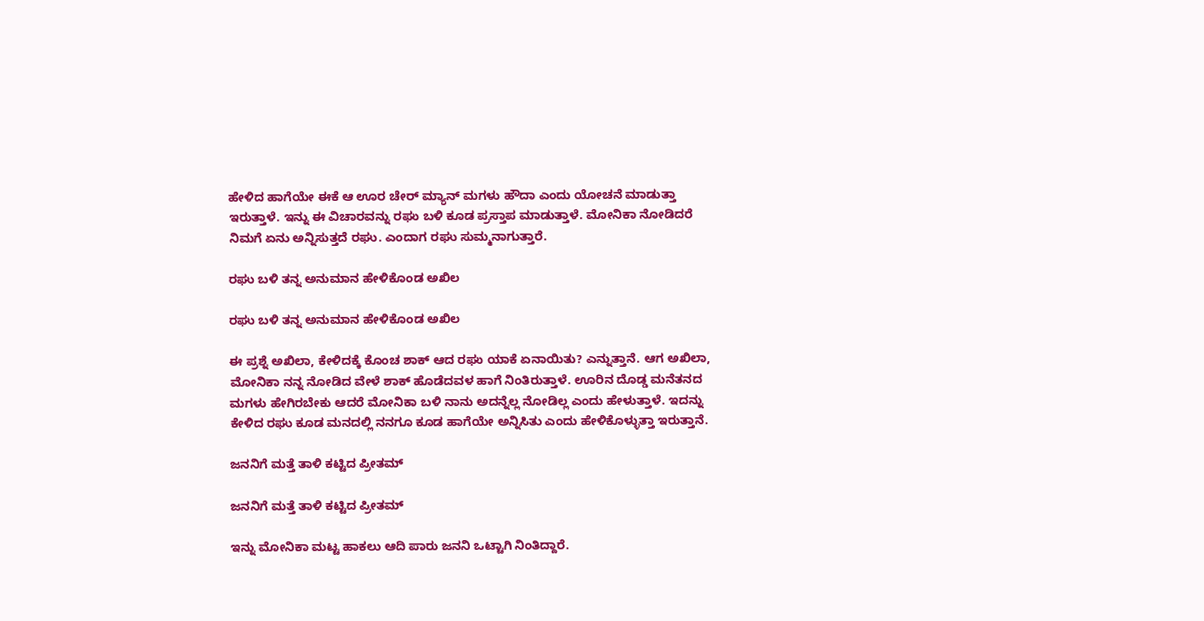ಹೇಳಿದ ಹಾಗೆಯೇ ಈಕೆ ಆ ಊರ ಚೇರ್ ಮ್ಯಾನ್ ಮಗಳು ಹೌದಾ ಎಂದು ಯೋಚನೆ ಮಾಡುತ್ತಾ ಇರುತ್ತಾಳೆ. ಇನ್ನು ಈ ವಿಚಾರವನ್ನು ರಘು ಬಳಿ ಕೂಡ ಪ್ರಸ್ತಾಪ ಮಾಡುತ್ತಾಳೆ. ಮೋನಿಕಾ ನೋಡಿದರೆ ನಿಮಗೆ ಏನು ಅನ್ನಿಸುತ್ತದೆ ರಘು. ಎಂದಾಗ ರಘು ಸುಮ್ಮನಾಗುತ್ತಾರೆ.

ರಘು ಬಳಿ ತನ್ನ ಅನುಮಾನ ಹೇಳಿಕೊಂಡ ಅಖಿಲ

ರಘು ಬಳಿ ತನ್ನ ಅನುಮಾನ ಹೇಳಿಕೊಂಡ ಅಖಿಲ

ಈ ಪ್ರಶ್ನೆ ಅಖಿಲಾ, ಕೇಳಿದಕ್ಕೆ ಕೊಂಚ ಶಾಕ್ ಆದ ರಘು ಯಾಕೆ ಏನಾಯಿತು? ಎನ್ನುತ್ತಾನೆ. ಆಗ ಅಖಿಲಾ, ಮೋನಿಕಾ ನನ್ನ ನೋಡಿದ ವೇಳೆ ಶಾಕ್ ಹೊಡೆದವಳ ಹಾಗೆ ನಿಂತಿರುತ್ತಾಳೆ. ಊರಿನ ದೊಡ್ಡ ಮನೆತನದ ಮಗಳು ಹೇಗಿರಬೇಕು ಆದರೆ ಮೋನಿಕಾ ಬಳಿ ನಾನು ಅದನ್ನೆಲ್ಲ ನೋಡಿಲ್ಲ ಎಂದು ಹೇಳುತ್ತಾಳೆ. ಇದನ್ನು ಕೇಳಿದ ರಘು ಕೂಡ ಮನದಲ್ಲಿ ನನಗೂ ಕೂಡ ಹಾಗೆಯೇ ಅನ್ನಿಸಿತು ಎಂದು ಹೇಳಿಕೊಳ್ಳುತ್ತಾ ಇರುತ್ತಾನೆ.

ಜನನಿಗೆ ಮತ್ತೆ ತಾಳಿ ಕಟ್ಟಿದ ಪ್ರೀತಮ್

ಜನನಿಗೆ ಮತ್ತೆ ತಾಳಿ ಕಟ್ಟಿದ ಪ್ರೀತಮ್

ಇನ್ನು ಮೋನಿಕಾ ಮಟ್ಟ ಹಾಕಲು ಆದಿ ಪಾರು ಜನನಿ ಒಟ್ಟಾಗಿ ನಿಂತಿದ್ದಾರೆ.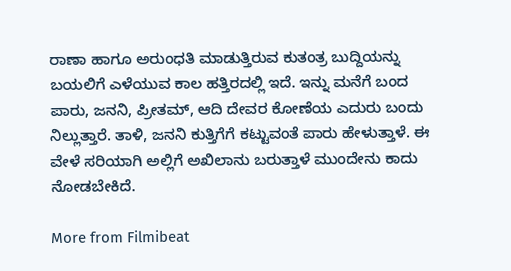ರಾಣಾ ಹಾಗೂ ಅರುಂಧತಿ ಮಾಡುತ್ತಿರುವ ಕುತಂತ್ರ ಬುದ್ದಿಯನ್ನು ಬಯಲಿಗೆ ಎಳೆಯುವ ಕಾಲ ಹತ್ತಿರದಲ್ಲಿ ಇದೆ. ಇನ್ನು ಮನೆಗೆ ಬಂದ ಪಾರು, ಜನನಿ, ಪ್ರೀತಮ್, ಆದಿ ದೇವರ ಕೋಣೆಯ ಎದುರು ಬಂದು ನಿಲ್ಲುತ್ತಾರೆ. ತಾಳಿ, ಜನನಿ ಕುತ್ತಿಗೆಗೆ ಕಟ್ಟುವಂತೆ ಪಾರು ಹೇಳುತ್ತಾಳೆ. ಈ ವೇಳೆ ಸರಿಯಾಗಿ ಅಲ್ಲಿಗೆ ಅಖಿಲಾನು ಬರುತ್ತಾಳೆ ಮುಂದೇನು ಕಾದು ನೋಡಬೇಕಿದೆ.

More from Filmibeat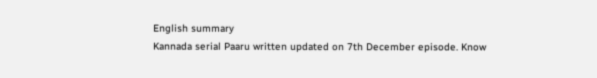English summary
Kannada serial Paaru written updated on 7th December episode. Know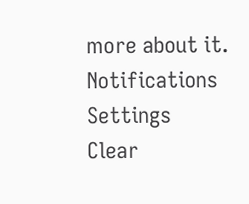more about it.
Notifications
Settings
Clear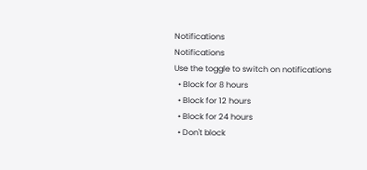Notifications
Notifications
Use the toggle to switch on notifications
  • Block for 8 hours
  • Block for 12 hours
  • Block for 24 hours
  • Don't block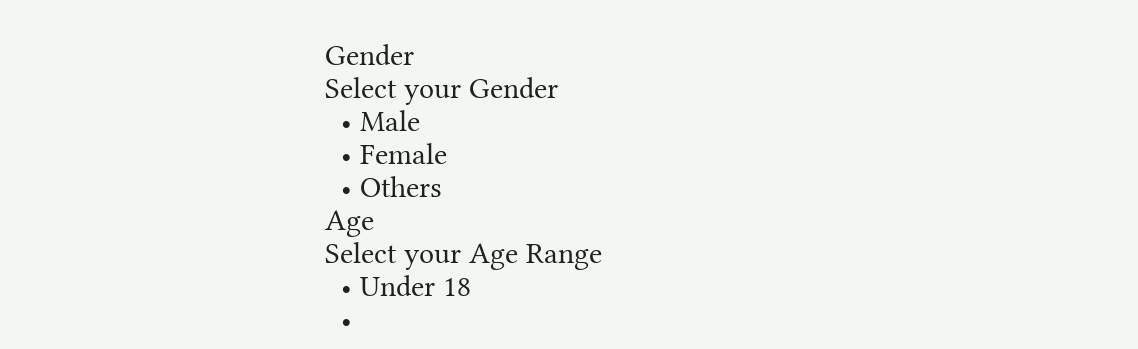Gender
Select your Gender
  • Male
  • Female
  • Others
Age
Select your Age Range
  • Under 18
  •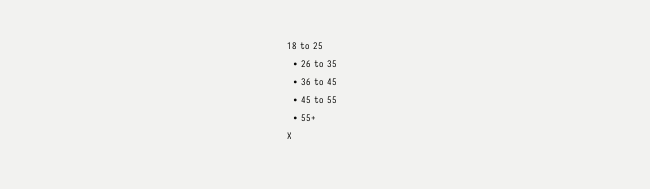18 to 25
  • 26 to 35
  • 36 to 45
  • 45 to 55
  • 55+
X